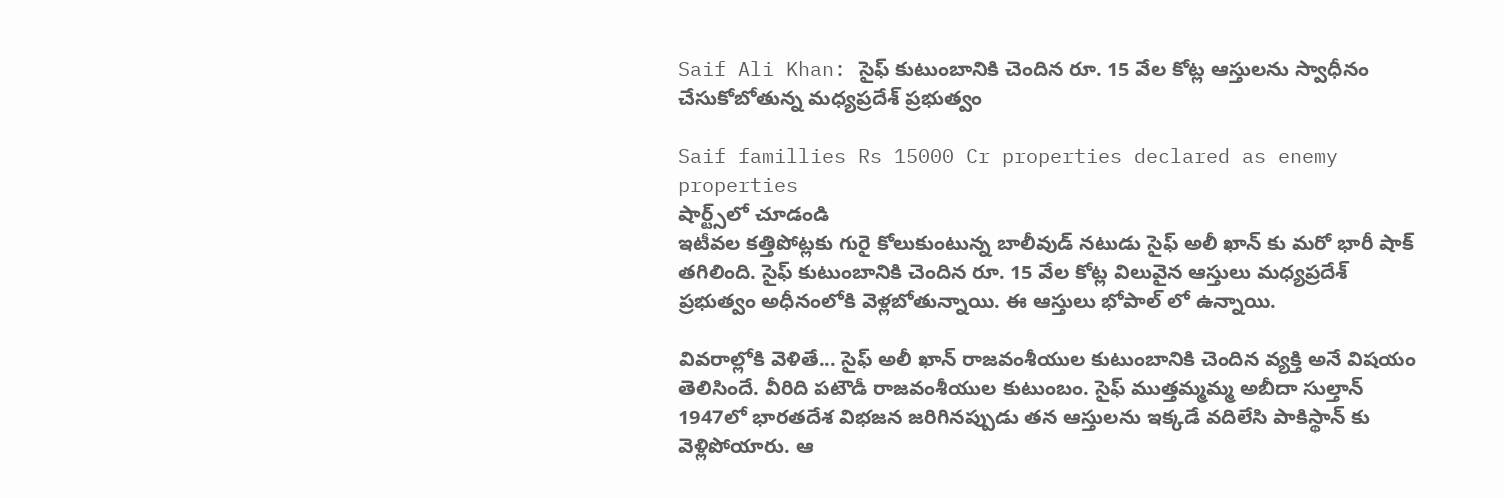Saif Ali Khan: సైఫ్ కుటుంబానికి చెందిన రూ. 15 వేల కోట్ల ఆస్తులను స్వాధీనం చేసుకోబోతున్న మధ్యప్రదేశ్ ప్రభుత్వం

Saif famillies Rs 15000 Cr properties declared as enemy properties
షార్ట్స్‌లో చూడండి
ఇటీవల కత్తిపోట్లకు గురై కోలుకుంటున్న బాలీవుడ్ నటుడు సైఫ్ అలీ ఖాన్ కు మరో భారీ షాక్ తగిలింది. సైఫ్ కుటుంబానికి చెందిన రూ. 15 వేల కోట్ల విలువైన ఆస్తులు మధ్యప్రదేశ్ ప్రభుత్వం అధీనంలోకి వెళ్లబోతున్నాయి. ఈ ఆస్తులు భోపాల్ లో ఉన్నాయి.

వివరాల్లోకి వెళితే... సైఫ్ అలీ ఖాన్ రాజవంశీయుల కుటుంబానికి చెందిన వ్యక్తి అనే విషయం తెలిసిందే. వీరిది పటౌడీ రాజవంశీయుల కుటుంబం. సైఫ్ ముత్తమ్మమ్మ అబీదా సుల్తాన్ 1947లో భారతదేశ విభజన జరిగినప్పుడు తన ఆస్తులను ఇక్కడే వదిలేసి పాకిస్థాన్ కు వెళ్లిపోయారు. ఆ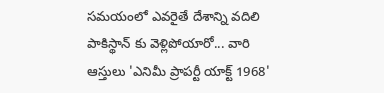సమయంలో ఎవరైతే దేశాన్ని వదిలి పాకిస్థాన్ కు వెళ్లిపోయారో... వారి ఆస్తులు 'ఎనిమీ ప్రాపర్టీ యాక్ట్ 1968'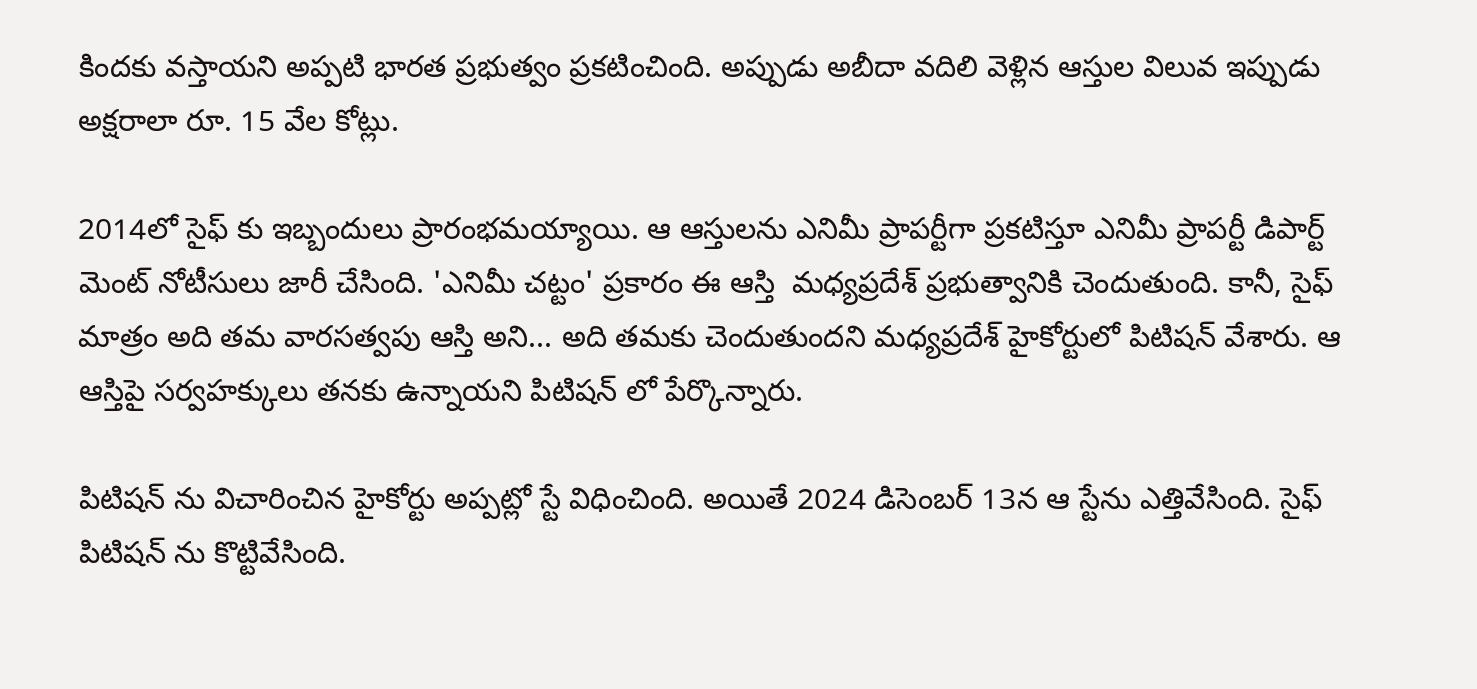కిందకు వస్తాయని అప్పటి భారత ప్రభుత్వం ప్రకటించింది. అప్పుడు అబీదా వదిలి వెళ్లిన ఆస్తుల విలువ ఇప్పుడు అక్షరాలా రూ. 15 వేల కోట్లు.

2014లో సైఫ్ కు ఇబ్బందులు ప్రారంభమయ్యాయి. ఆ ఆస్తులను ఎనిమీ ప్రాపర్టీగా ప్రకటిస్తూ ఎనిమీ ప్రాపర్టీ డిపార్ట్ మెంట్ నోటీసులు జారీ చేసింది. 'ఎనిమీ చట్టం' ప్రకారం ఈ ఆస్తి  మధ్యప్రదేశ్ ప్రభుత్వానికి చెందుతుంది. కానీ, సైఫ్ మాత్రం అది తమ వారసత్వపు ఆస్తి అని... అది తమకు చెందుతుందని మధ్యప్రదేశ్ హైకోర్టులో పిటిషన్ వేశారు. ఆ ఆస్తిపై సర్వహక్కులు తనకు ఉన్నాయని పిటిషన్ లో పేర్కొన్నారు.

పిటిషన్ ను విచారించిన హైకోర్టు అప్పట్లో స్టే విధించింది. అయితే 2024 డిసెంబర్ 13న ఆ స్టేను ఎత్తివేసింది. సైఫ్ పిటిషన్ ను కొట్టివేసింది.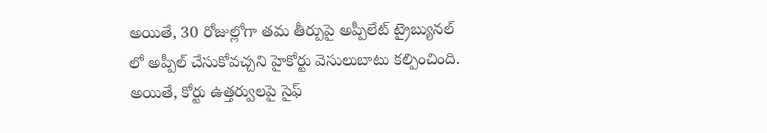అయితే, 30 రోజుల్లోగా తమ తీర్పుపై అప్పీలేట్ ట్రైబ్యునల్ లో అప్పీల్ చేసుకోవచ్చని హైకోర్టు వెసులుబాటు కల్పించింది. అయితే, కోర్టు ఉత్తర్వులపై సైఫ్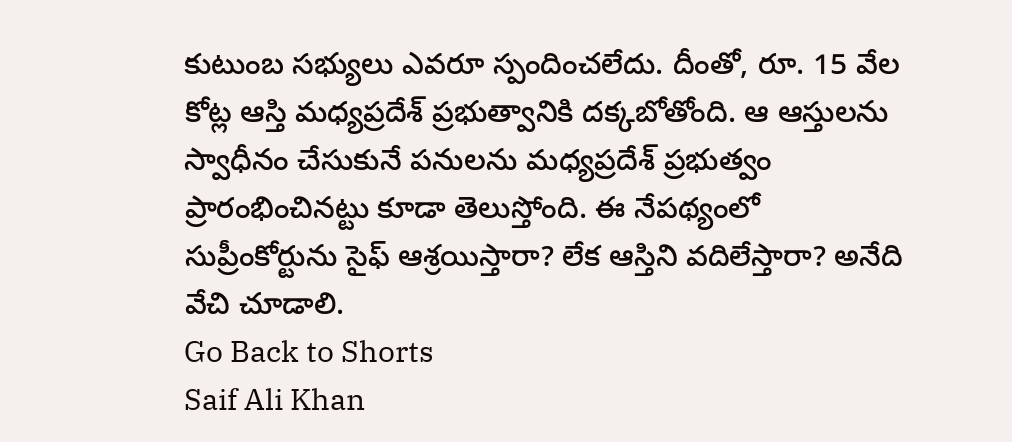కుటుంబ సభ్యులు ఎవరూ స్పందించలేదు. దీంతో, రూ. 15 వేల కోట్ల ఆస్తి మధ్యప్రదేశ్ ప్రభుత్వానికి దక్కబోతోంది. ఆ ఆస్తులను స్వాధీనం చేసుకునే పనులను మధ్యప్రదేశ్ ప్రభుత్వం ప్రారంభించినట్టు కూడా తెలుస్తోంది. ఈ నేపథ్యంలో సుప్రీంకోర్టును సైఫ్ ఆశ్రయిస్తారా? లేక ఆస్తిని వదిలేస్తారా? అనేది వేచి చూడాలి.
Go Back to Shorts
Saif Ali Khan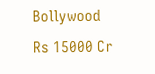Bollywood
Rs 15000 Cr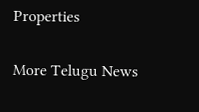Properties

More Telugu News